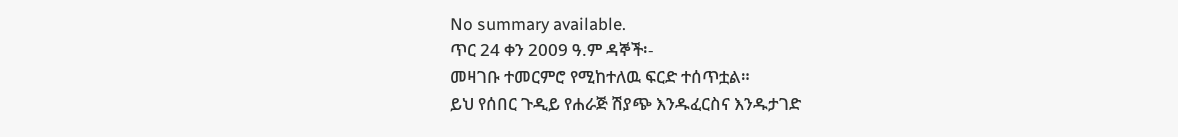No summary available.
ጥር 24 ቀን 2009 ዓ.ም ዳኞች፡-
መዛገቡ ተመርምሮ የሚከተለዉ ፍርድ ተሰጥቷል።
ይህ የሰበር ጉዲይ የሐራጅ ሽያጭ እንዱፈርስና እንዱታገድ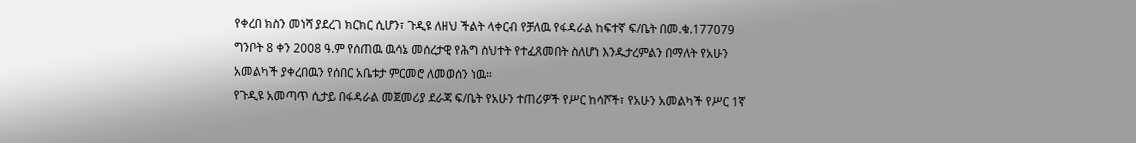የቀረበ ክስን መነሻ ያደረገ ክርክር ሲሆን፣ ጉዲዩ ለዘህ ችልት ላቀርብ የቻለዉ የፋዳራል ከፍተኛ ፍ/ቤት በመ.ቁ.177079 ግንቦት 8 ቀን 2008 ዓ.ም የሰጠዉ ዉሳኔ መሰረታዊ የሕግ ስህተት የተፈጸመበት ስለሆነ እንዱታረምልን በማለት የአሁን አመልካች ያቀረበዉን የሰበር አቤቱታ ምርመሮ ለመወሰን ነዉ።
የጉዲዩ አመጣጥ ሲታይ በፋዳራል መጀመሪያ ደራጃ ፍ/ቤት የአሁን ተጠሪዎች የሥር ከሳሾች፣ የአሁን አመልካች የሥር 1ኛ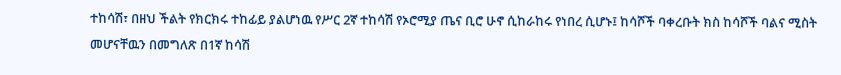ተከሳሽ፣ በዘህ ችልት የክርክሩ ተከፊይ ያልሆነዉ የሥር 2ኛ ተከሳሽ የኦሮሚያ ጤና ቢሮ ሁኖ ሲከራከሩ የነበረ ሲሆኑ፤ ከሳሾች ባቀረቡት ክስ ከሳሾች ባልና ሚስት መሆናቸዉን በመግለጽ በ1ኛ ከሳሽ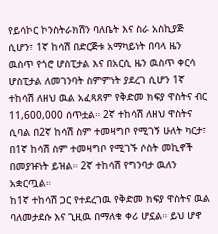የይሳኮር ኮንስትራክሽን ባለቤት እና ስራ አስኪያጅ ሲሆን፣ 1ኛ ከሳሽ በድርጅቱ አማካይነት በባላ ዜን ዉስጥ የጎሮ ሆስፒታል እና በአርሲ ዜን ዉስጥ ቀርሳ ሆስፒታል ለመገንባት ስምምነት ያደረገ ሲሆን 1ኛ ተከሳሽ ለዘህ ዉል አፈጻጸም የቅድመ ክፍያ ዋስትና ብር 11,600,000 ሰጥቷል። 2ኛ ተከሳሽ ለዘህ ዋስትና ሲባል በ2ኛ ከሳሽ ስም ተመዛግቦ የሚገኝ ሁለት ካርታ፣ በ1ኛ ከሳሽ ስም ተመዛግቦ የሚገኙ ሶስት መኪኖች በመያዡነት ይዝል። 2ኛ ተከሳሽ የግንባታ ዉለን አቋርጧል።
ከ1ኛ ተከሳሽ ጋር የተደረገዉ የቅድመ ክፍያ ዋስትና ዉል ባለመታደሱ እና ጊዚዉ በማለቁ ቀሪ ሆኗል። ይህ ሆኖ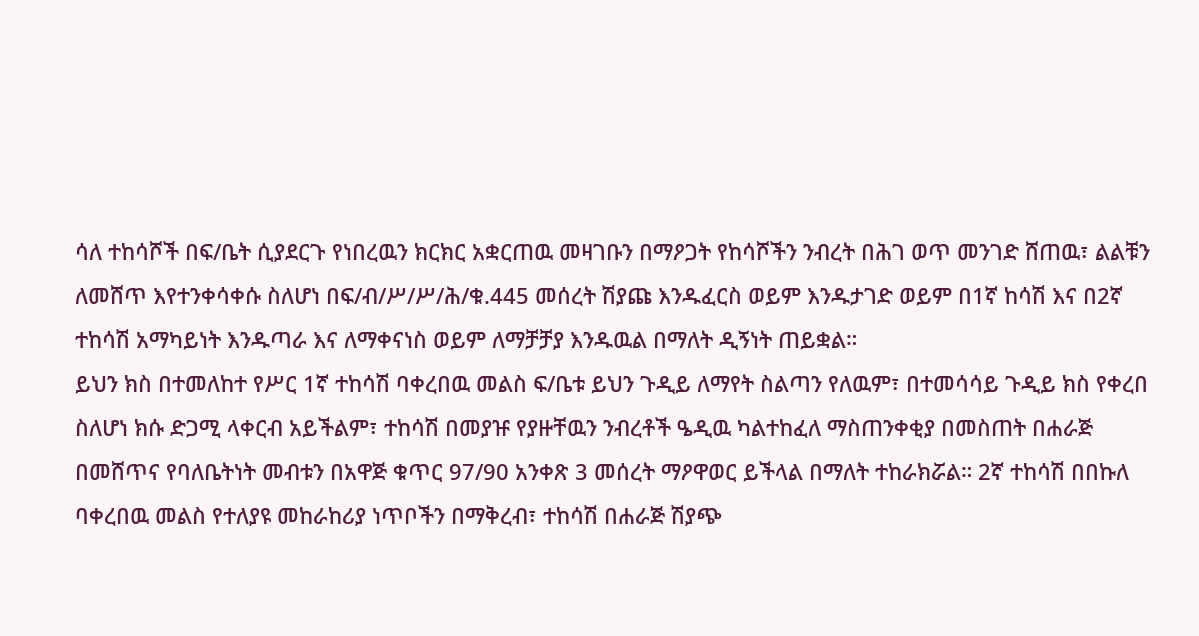ሳለ ተከሳሾች በፍ/ቤት ሲያደርጉ የነበረዉን ክርክር አቋርጠዉ መዛገቡን በማዖጋት የከሳሾችን ንብረት በሕገ ወጥ መንገድ ሸጠዉ፣ ልልቹን ለመሸጥ እየተንቀሳቀሱ ስለሆነ በፍ/ብ/ሥ/ሥ/ሕ/ቁ.445 መሰረት ሽያጩ እንዱፈርስ ወይም እንዱታገድ ወይም በ1ኛ ከሳሽ እና በ2ኛ ተከሳሽ አማካይነት እንዱጣራ እና ለማቀናነስ ወይም ለማቻቻያ እንዱዉል በማለት ዲኝነት ጠይቋል።
ይህን ክስ በተመለከተ የሥር 1ኛ ተከሳሽ ባቀረበዉ መልስ ፍ/ቤቱ ይህን ጉዲይ ለማየት ስልጣን የለዉም፣ በተመሳሳይ ጉዲይ ክስ የቀረበ ስለሆነ ክሱ ድጋሚ ላቀርብ አይችልም፣ ተከሳሽ በመያዡ የያዙቸዉን ንብረቶች ዔዲዉ ካልተከፈለ ማስጠንቀቂያ በመስጠት በሐራጅ በመሸጥና የባለቤትነት መብቱን በአዋጅ ቁጥር 97/90 አንቀጽ 3 መሰረት ማዖዋወር ይችላል በማለት ተከራክሯል። 2ኛ ተከሳሽ በበኩለ ባቀረበዉ መልስ የተለያዩ መከራከሪያ ነጥቦችን በማቅረብ፣ ተከሳሽ በሐራጅ ሽያጭ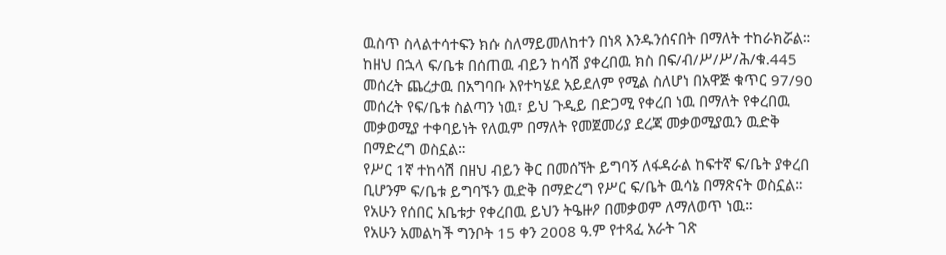ዉስጥ ስላልተሳተፍን ክሱ ስለማይመለከተን በነጻ እንዱንሰናበት በማለት ተከራክሯል።
ከዘህ በኋላ ፍ/ቤቱ በሰጠዉ ብይን ከሳሽ ያቀረበዉ ክስ በፍ/ብ/ሥ/ሥ/ሕ/ቁ.445 መሰረት ጨረታዉ በአግባቡ እየተካሄደ አይደለም የሚል ስለሆነ በአዋጅ ቁጥር 97/90 መሰረት የፍ/ቤቱ ስልጣን ነዉ፣ ይህ ጉዲይ በድጋሚ የቀረበ ነዉ በማለት የቀረበዉ መቃወሚያ ተቀባይነት የለዉም በማለት የመጀመሪያ ደረጃ መቃወሚያዉን ዉድቅ በማድረግ ወስኗል።
የሥር 1ኛ ተከሳሽ በዘህ ብይን ቅር በመሰኘት ይግባኝ ለፋዳራል ከፍተኛ ፍ/ቤት ያቀረበ ቢሆንም ፍ/ቤቱ ይግባኙን ዉድቅ በማድረግ የሥር ፍ/ቤት ዉሳኔ በማጽናት ወስኗል። የአሁን የሰበር አቤቱታ የቀረበዉ ይህን ትዔዙዖ በመቃወም ለማለወጥ ነዉ።
የአሁን አመልካች ግንቦት 15 ቀን 2008 ዓ.ም የተጻፈ አራት ገጽ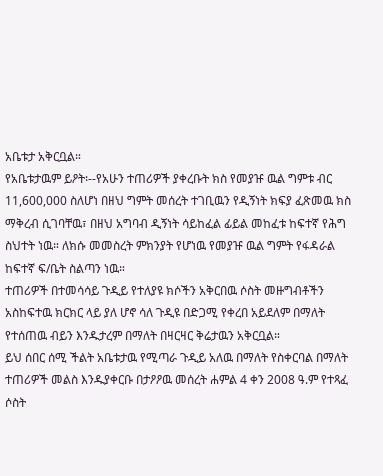አቤቱታ አቅርቧል።
የአቤቱታዉም ይዖት፡--የአሁን ተጠሪዎች ያቀረቡት ክስ የመያዡ ዉል ግምቱ ብር 11,600,000 ስለሆነ በዘህ ግምት መሰረት ተገቢዉን የዲኝነት ክፍያ ፈጽመዉ ክስ ማቅረብ ሲገባቸዉ፣ በዘህ አግባብ ዲኝነት ሳይከፈል ፊይል መከፈቱ ከፍተኛ የሕግ ስህተት ነዉ። ለክሱ መመስረት ምክንያት የሆነዉ የመያዡ ዉል ግምት የፋዳራል ከፍተኛ ፍ/ቤት ስልጣን ነዉ።
ተጠሪዎች በተመሳሳይ ጉዲይ የተለያዩ ክሶችን አቅርበዉ ሶስት መዙግብቶችን አስከፍተዉ ክርክር ላይ ያለ ሆኖ ሳለ ጉዲዩ በድጋሚ የቀረበ አይደለም በማለት የተሰጠዉ ብይን እንዱታረም በማለት በዛርዛር ቅሬታዉን አቅርቧል።
ይህ ሰበር ሰሚ ችልት አቤቱታዉ የሚጣራ ጉዲይ አለዉ በማለት የስቀርባል በማለት ተጠሪዎች መልስ እንዱያቀርቡ በታዖዖዉ መሰረት ሐምል 4 ቀን 2008 ዓ.ም የተጻፈ ሶስት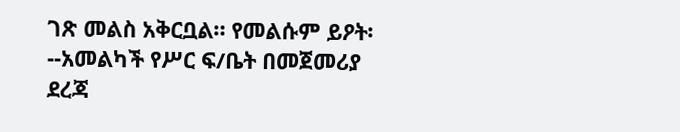ገጽ መልስ አቅርቧል። የመልሱም ይዖት፡--አመልካች የሥር ፍ/ቤት በመጀመሪያ ደረጃ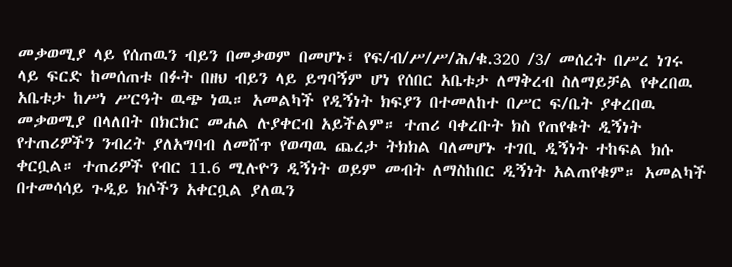መቃወሚያ ላይ የሰጠዉን ብይን በመቃወም በመሆኑ፣ የፍ/ብ/ሥ/ሥ/ሕ/ቁ.320 /3/ መሰረት በሥረ ነገሩ ላይ ፍርድ ከመሰጠቱ በፉት በዘህ ብይን ላይ ይግባኝም ሆነ የሰበር አቤቱታ ለማቅረብ ስለማይቻል የቀረበዉ አቤቱታ ከሥነ ሥርዓት ዉጭ ነዉ። አመልካች የዲኝነት ክፍያን በተመለከተ በሥር ፍ/ቤት ያቀረበዉ መቃወሚያ በላለበት በክርክር መሐል ሉያቀርብ አይችልም። ተጠሪ ባቀረቡት ክስ የጠየቁት ዲኝነት የተጠሪዎችን ንብረት ያለአግባብ ለመሸጥ የወጣዉ ጨረታ ትክክል ባለመሆኑ ተገቢ ዲኝነት ተከፍል ክሱ ቀርቧል። ተጠሪዎች የብር 11.6 ሚሉዮን ዲኝነት ወይም መብት ለማስከበር ዲኝነት አልጠየቁም። አመልካች በተመሳሳይ ጉዲይ ክሶችን አቀርቧል ያለዉን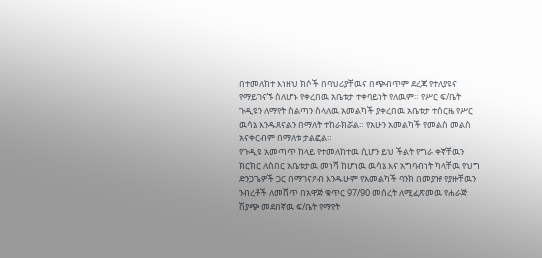በተመለከተ እነዘህ ክሶች በባህሪያቸዉና በጭብጥም ደረጃ የተለያዩና የማይገናኙ ስለሆኑ የቀረበዉ አቤቱታ ተቀባይነት የለዉም። የሥር ፍ/ቤት ጉዲዩን ለማየት ስልጣን ስላለዉ አመልካች ያቀረበዉ አቤቱታ ተሰርዜ የሥር ዉሳኔ እንዱጸናልን በማለት ተከራክሯል። የአሁን አመልካች የመልስ መልስ አናቀርብም በማለቱ ታልፎል።
የጉዲዩ አመጣጥ ከላይ የተመለከተዉ ሲሆን ይህ ችልት የግራ ቀኛቸዉን ክርክር ለሰበር አቤቱታዉ መነሻ ከሆነዉ ዉሳኔ እና አግባብነት ካላቸዉ የህግ ድንጋጌዎች ጋር በማገናዖብ እንዱሁም የአመልካች ባንክ በመያዡ የያዙቸዉን ንብረቶች ለመሸጥ በአዋጅ ቁጥር 97/90 መሰረት ለሚፈጽመዉ የሐራጅ ሽያጭ መደበኛዉ ፍ/ቤት የማየት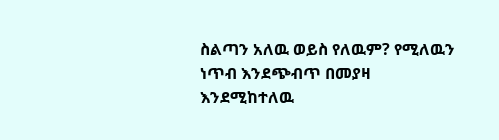ስልጣን አለዉ ወይስ የለዉም? የሚለዉን ነጥብ እንደጭብጥ በመያዛ እንደሚከተለዉ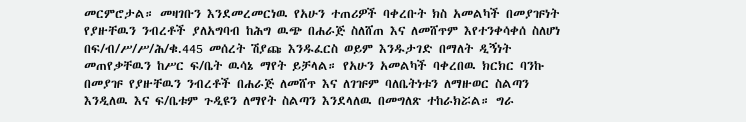መርምሮታል። መዛገቡን እንደመረመርነዉ የአሁን ተጠሪዎች ባቀረቡት ክስ አመልካች በመያዡነት የያዙቸዉን ንብረቶች ያለአግባብ ከሕግ ዉጭ በሐራጅ ስለሸጠ እና ለመሸጥም እየተንቀሳቀሰ ስለሆነ በፍ/ብ/ሥ/ሥ/ሕ/ቁ.445 መሰረት ሽያጩ እንዱፈርስ ወይም እንዱታገድ በማለት ዲኝነት መጠየቃቸዉን ከሥር ፍ/ቤት ዉሳኔ ማየት ይቻላል። የአሁን አመልካች ባቀረበዉ ክርክር ባንኩ በመያዡ የያዙቸዉን ንብረቶች በሐራጅ ለመሸጥ እና ለገዡም ባለቤትነቱን ለማዙወር ስልጣን እንዲለዉ እና ፍ/ቤቱም ጉዲዩን ለማየት ስልጣን እንደላለዉ በመግለጽ ተከራክሯል። ግራ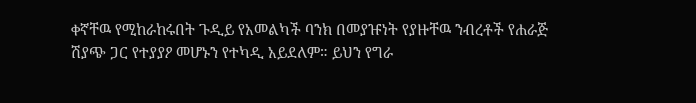ቀኛቸዉ የሚከራከሩበት ጉዲይ የአመልካች ባንክ በመያዡነት የያዙቸዉ ንብረቶች የሐራጅ ሽያጭ ጋር የተያያዖ መሆኑን የተካዲ አይደለም። ይህን የግራ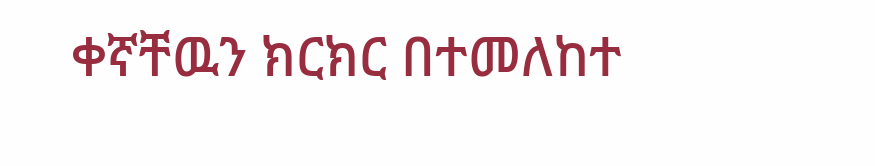ቀኛቸዉን ክርክር በተመለከተ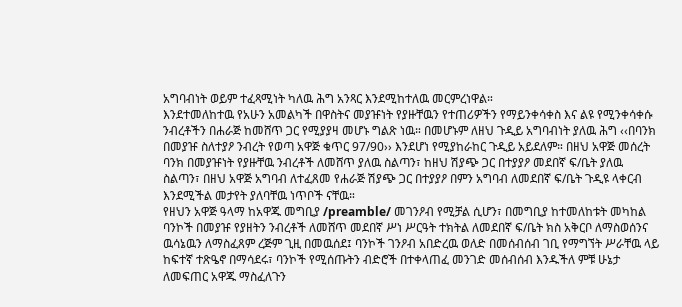አግባብነት ወይም ተፈጻሚነት ካለዉ ሕግ አንጻር እንደሚከተለዉ መርምረነዋል።
እንደተመለከተዉ የአሁን አመልካች በዋስትና መያዡነት የያዙቸዉን የተጠሪዎችን የማይንቀሳቀስ እና ልዩ የሚንቀሳቀሱ ንብረቶችን በሐራጅ ከመሸጥ ጋር የሚያያዛ መሆኑ ግልጽ ነዉ። በመሆኑም ለዘህ ጉዲይ አግባብነት ያለዉ ሕግ ‹‹በባንክ በመያዡ ስለተያዖ ንብረት የወጣ አዋጅ ቁጥር 97/90›› እንደሆነ የሚያከራከር ጉዲይ አይደለም። በዘህ አዋጅ መሰረት ባንክ በመያዡነት የያዙቸዉ ንብረቶች ለመሸጥ ያለዉ ስልጣን፣ ከዘህ ሽያጭ ጋር በተያያዖ መደበኛ ፍ/ቤት ያለዉ ስልጣን፣ በዘህ አዋጅ አግባብ ለተፈጸመ የሐራጅ ሽያጭ ጋር በተያያዖ በምን አግባብ ለመደበኛ ፍ/ቤት ጉዲዩ ላቀርብ እንደሚችል መታየት ያለባቸዉ ነጥቦች ናቸዉ።
የዘህን አዋጅ ዓላማ ከአዋጁ መግቢያ /preamble/ መገንዖብ የሚቻል ሲሆን፣ በመግቢያ ከተመለከቱት መካከል ባንኮች በመያዡ የያዘትን ንብረቶች ለመሸጥ መደበኛ ሥነ ሥርዓት ተክትል ለመደበኛ ፍ/ቤት ክስ አቅርቦ ለማስወሰንና ዉሳኔዉን ለማስፈጸም ረጅም ጊዚ በመዉሰደ፤ ባንኮች ገንዖብ አበድረዉ ወለድ በመሰብሰብ ገቢ የማግኘት ሥራቸዉ ላይ ከፍተኛ ተጽዔኖ በማሳደሩ፣ ባንኮች የሚሰጡትን ብድሮች በተቀላጠፈ መንገድ መሰብሰብ እንዱችለ ምቹ ሁኔታ ለመፍጠር አዋጁ ማስፈለጉን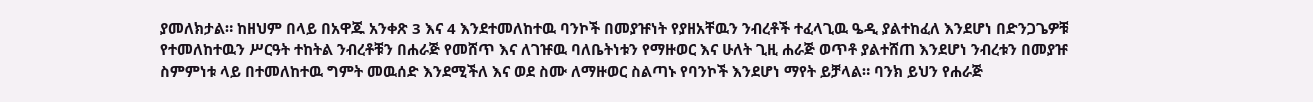ያመለክታል። ከዘህም በላይ በአዋጁ አንቀጽ 3 እና 4 እንደተመለከተዉ ባንኮች በመያዡነት የያዘአቸዉን ንብረቶች ተፈላጊዉ ዔዲ ያልተከፈለ እንደሆነ በድንጋጌዎቹ የተመለከተዉን ሥርዓት ተከትል ንብረቶቹን በሐራጅ የመሸጥ እና ለገዡዉ ባለቤትነቱን የማዙወር እና ሁለት ጊዚ ሐራጅ ወጥቶ ያልተሸጠ እንደሆነ ንብረቱን በመያዡ ስምምነቱ ላይ በተመለከተዉ ግምት መዉሰድ እንደሚችለ እና ወደ ስሙ ለማዙወር ስልጣኑ የባንኮች እንደሆነ ማየት ይቻላል። ባንክ ይህን የሐራጅ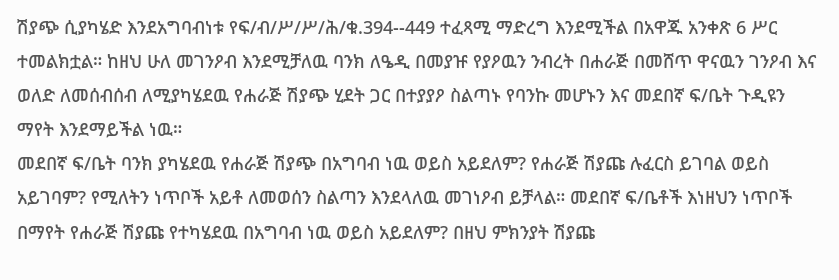ሽያጭ ሲያካሄድ እንደአግባብነቱ የፍ/ብ/ሥ/ሥ/ሕ/ቁ.394--449 ተፈጻሚ ማድረግ እንደሚችል በአዋጁ አንቀጽ 6 ሥር ተመልክቷል። ከዘህ ሁለ መገንዖብ እንደሚቻለዉ ባንክ ለዔዲ በመያዡ የያዖዉን ንብረት በሐራጅ በመሸጥ ዋናዉን ገንዖብ እና ወለድ ለመሰብሰብ ለሚያካሄደዉ የሐራጅ ሽያጭ ሂደት ጋር በተያያዖ ስልጣኑ የባንኩ መሆኑን እና መደበኛ ፍ/ቤት ጉዲዩን ማየት እንደማይችል ነዉ።
መደበኛ ፍ/ቤት ባንክ ያካሄደዉ የሐራጅ ሽያጭ በአግባብ ነዉ ወይስ አይደለም? የሐራጅ ሽያጩ ሉፈርስ ይገባል ወይስ አይገባም? የሚለትን ነጥቦች አይቶ ለመወሰን ስልጣን እንደላለዉ መገነዖብ ይቻላል። መደበኛ ፍ/ቤቶች እነዘህን ነጥቦች በማየት የሐራጅ ሽያጩ የተካሄደዉ በአግባብ ነዉ ወይስ አይደለም? በዘህ ምክንያት ሽያጩ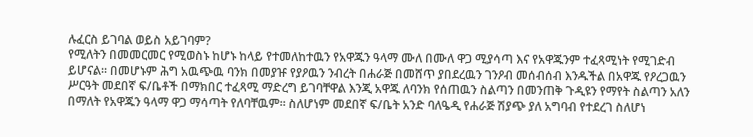ሉፈርስ ይገባል ወይስ አይገባም?
የሚለትን በመመርመር የሚወስኑ ከሆኑ ከላይ የተመለከተዉን የአዋጁን ዓላማ ሙለ በሙለ ዋጋ ሚያሳጣ እና የአዋጁንም ተፈጻሚነት የሚገድብ ይሆናል። በመሆኑም ሕግ አዉጭዉ ባንክ በመያዡ የያዖዉን ንብረት በሐራጅ በመሸጥ ያበደረዉን ገንዖብ መሰብሰብ እንዱችል በአዋጁ የዖረጋዉን ሥርዓት መደበኛ ፍ/ቤቶች በማክበር ተፈጻሚ ማድረግ ይገባቸዋል እንጂ አዋጁ ለባንክ የሰጠዉን ስልጣን በመንጠቅ ጉዲዩን የማየት ስልጣን አለን በማለት የአዋጁን ዓላማ ዋጋ ማሳጣት የለባቸዉም። ስለሆነም መደበኛ ፍ/ቤት አንድ ባለዔዲ የሐራጅ ሽያጭ ያለ አግባብ የተደረገ ስለሆነ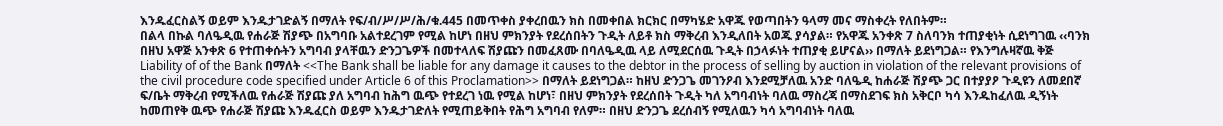እንዱፈርስልኝ ወይም እንዱታገድልኝ በማለት የፍ/ብ/ሥ/ሥ/ሕ/ቁ.445 በመጥቀስ ያቀረበዉን ክስ በመቀበል ክርክር በማካሄድ አዋጁ የወጣበትን ዓላማ መና ማስቀረት የለበትም።
በልላ በኩል ባለዔዲዉ የሐራጅ ሽያጭ በአግባቡ አልተደረገም የሚል ከሆነ በዘህ ምክንያት የደረሰበትን ጉዲት ለይቶ ክስ ማቅረብ እንዲለበት አወጁ ያሳያል። የአዋጁ አንቀጽ 7 ስለባንክ ተጠያቂነት ሲደነግገዉ ‹‹ባንክ በዘህ አዋጅ አንቀጽ 6 የተጠቀሱትን አግባብ ያላቸዉን ድንጋጌዎች በመተላለፍ ሽያጩን በመፈጸሙ በባለዔዲዉ ላይ ለሚደርሰዉ ጉዲት በኃላፉነት ተጠያቂ ይሆናል›› በማለት ይደነግጋል። የእንግሉዛኛዉ ቅጅ Liability of of the Bank በማለት <<The Bank shall be liable for any damage it causes to the debtor in the process of selling by auction in violation of the relevant provisions of the civil procedure code specified under Article 6 of this Proclamation>> በማለት ይደነግጋል። ከዘህ ድንጋጌ መገንዖብ እንደሚቻለዉ አንድ ባለዔዲ ከሐራጅ ሽያጭ ጋር በተያያዖ ጉዲዩን ለመደበኛ ፍ/ቤት ማቅረብ የሚችለዉ የሐራጅ ሽያጩ ያለ አግባብ ከሕግ ዉጭ የተደረገ ነዉ የሚል ከሆነ፣ በዘህ ምክንያት የደረሰበት ጉዲት ካለ አግባብነት ባለዉ ማስረጃ በማስደገፍ ክስ አቅርቦ ካሳ እንዱከፈለዉ ዲኝነት ከመጠየቅ ዉጭ የሐራጅ ሽያጩ እንዱፈርስ ወይም እንዱታገድለት የሚጠይቅበት የሕግ አግባብ የለም። በዘህ ድንጋጌ ደረሰብኝ የሚለዉን ካሳ አግባብነት ባለዉ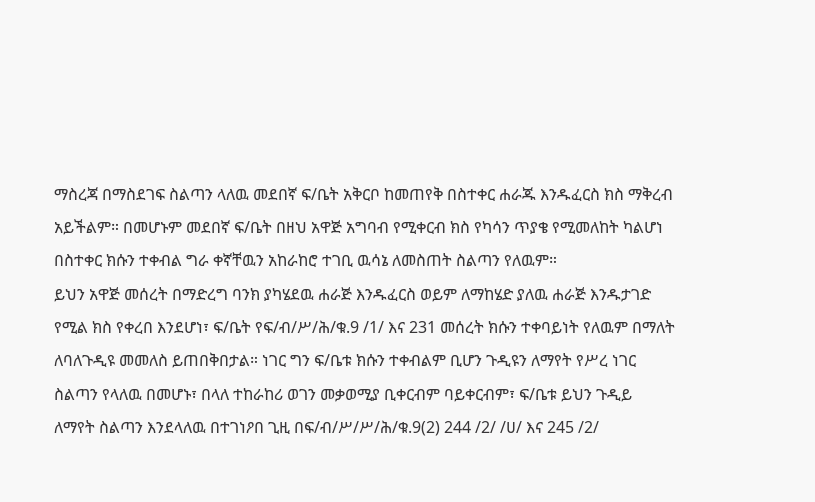ማስረጃ በማስደገፍ ስልጣን ላለዉ መደበኛ ፍ/ቤት አቅርቦ ከመጠየቅ በስተቀር ሐራጁ እንዱፈርስ ክስ ማቅረብ አይችልም። በመሆኑም መደበኛ ፍ/ቤት በዘህ አዋጅ አግባብ የሚቀርብ ክስ የካሳን ጥያቄ የሚመለከት ካልሆነ በስተቀር ክሱን ተቀብል ግራ ቀኛቸዉን አከራከሮ ተገቢ ዉሳኔ ለመስጠት ስልጣን የለዉም።
ይህን አዋጅ መሰረት በማድረግ ባንክ ያካሄደዉ ሐራጅ እንዱፈርስ ወይም ለማከሄድ ያለዉ ሐራጅ እንዱታገድ የሚል ክስ የቀረበ እንደሆነ፣ ፍ/ቤት የፍ/ብ/ሥ/ሕ/ቁ.9 /1/ እና 231 መሰረት ክሱን ተቀባይነት የለዉም በማለት ለባለጉዲዩ መመለስ ይጠበቅበታል። ነገር ግን ፍ/ቤቱ ክሱን ተቀብልም ቢሆን ጉዲዩን ለማየት የሥረ ነገር ስልጣን የላለዉ በመሆኑ፣ በላለ ተከራከሪ ወገን መቃወሚያ ቢቀርብም ባይቀርብም፣ ፍ/ቤቱ ይህን ጉዲይ ለማየት ስልጣን እንደላለዉ በተገነዖበ ጊዚ በፍ/ብ/ሥ/ሥ/ሕ/ቁ.9(2) 244 /2/ /ሀ/ እና 245 /2/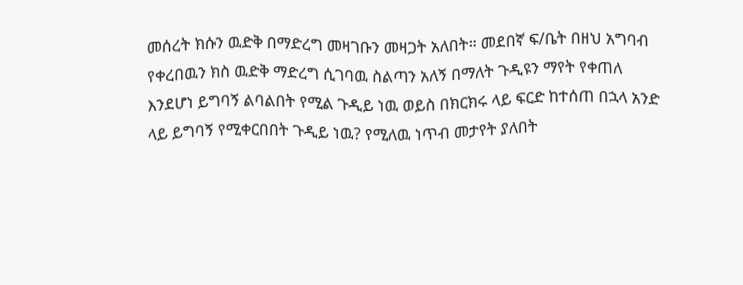መሰረት ክሱን ዉድቅ በማድረግ መዛገቡን መዛጋት አለበት። መደበኛ ፍ/ቤት በዘህ አግባብ የቀረበዉን ክስ ዉድቅ ማድረግ ሲገባዉ ስልጣን አለኝ በማለት ጉዲዩን ማየት የቀጠለ እንደሆነ ይግባኝ ልባልበት የሚል ጉዲይ ነዉ ወይስ በክርክሩ ላይ ፍርድ ከተሰጠ በኋላ አንድ ላይ ይግባኝ የሚቀርበበት ጉዲይ ነዉ? የሚለዉ ነጥብ መታየት ያለበት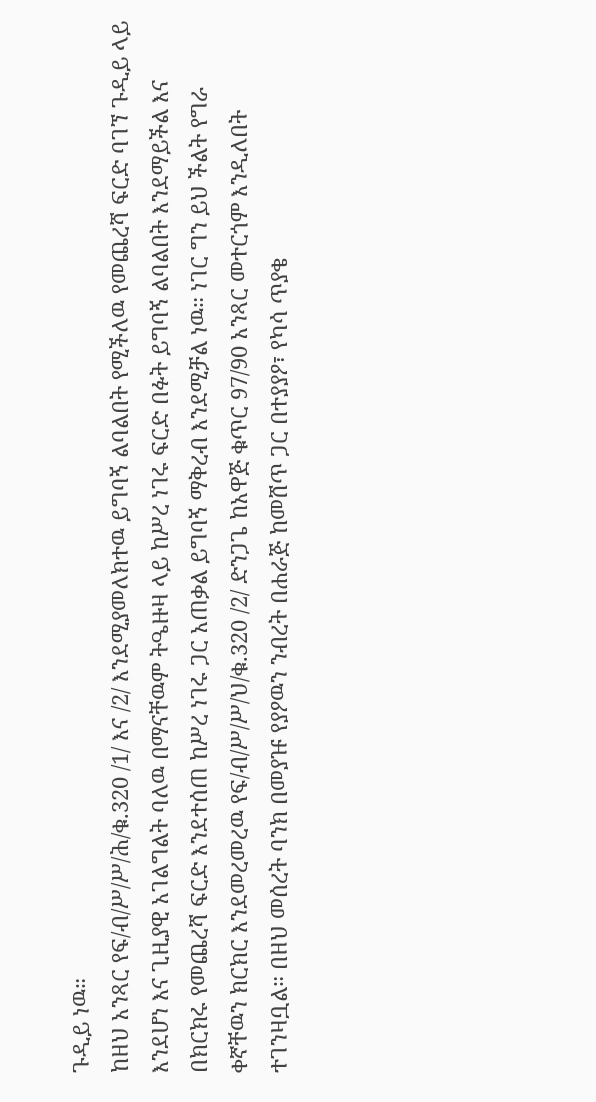ጉዲይ ነዉ።
ከዘህ አንጻር የፍ/ብ/ሥ/ሥ/ሕ/ቁ.320 /1/ እና /2/ እንደሚያመለክተዉ ይግባኝ ልባልበት የሚችለዉ የመጨረሻ ፍርድ ባገኘ ጉዲይ ላይ እንደሆነ እና ጊዚያዊ አገልግልት ባለዉ በማናቸዉም ትዔዙዛ ላይ ከሥረ ነገሩ ፍርድ በፉት ይግባኝ ልባልበት እንደማይችል እና በክርክሩ የመጨረሻ ፍርድ እንደተሰጠ ከሥረ ነገሩ ጋር አጠቃል ይግባኝ ማቅረብ እንደሚቻል ነዉ። ነገር ግን ይህ ችልት የግራ ቀኛቸዉን ክርክር እንደመረመረዉ የፍ/ብ/ሥ/ሥ/ህ/ቁ.320 /2/ ድንጋጌ ከአዋጅ ቁጥር 97/90 አንጻር መተርጎም እንዲለበት ተገንዛቧል። በዘህ መሰረት ባንክ በመያዡ የያዖዉን ንብረት በሐራጅ ከመሸጥ ጋር በተያያዖ፣ የካሳ ጥያቄ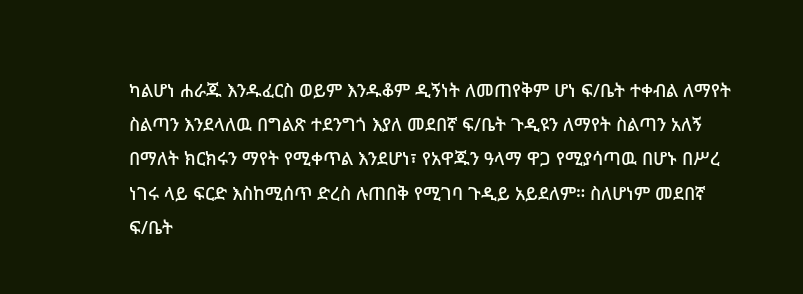ካልሆነ ሐራጁ እንዱፈርስ ወይም እንዱቆም ዲኝነት ለመጠየቅም ሆነ ፍ/ቤት ተቀብል ለማየት ስልጣን እንደላለዉ በግልጽ ተደንግጎ እያለ መደበኛ ፍ/ቤት ጉዲዩን ለማየት ስልጣን አለኝ በማለት ክርክሩን ማየት የሚቀጥል እንደሆነ፣ የአዋጁን ዓላማ ዋጋ የሚያሳጣዉ በሆኑ በሥረ ነገሩ ላይ ፍርድ እስከሚሰጥ ድረስ ሉጠበቅ የሚገባ ጉዲይ አይደለም። ስለሆነም መደበኛ ፍ/ቤት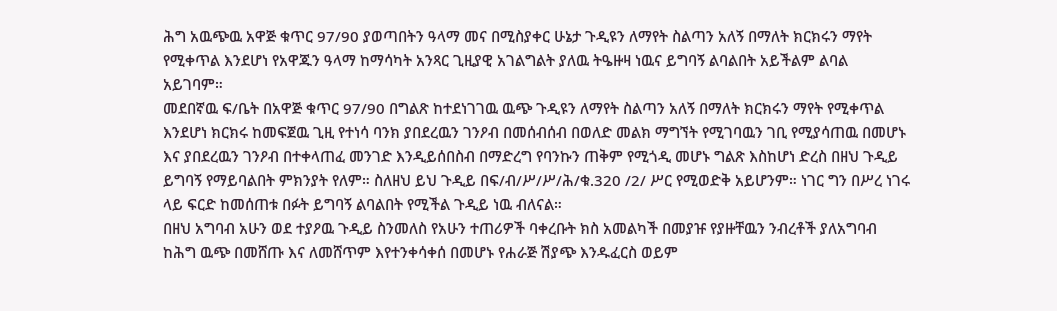ሕግ አዉጭዉ አዋጅ ቁጥር 97/90 ያወጣበትን ዓላማ መና በሚስያቀር ሁኔታ ጉዲዩን ለማየት ስልጣን አለኝ በማለት ክርክሩን ማየት የሚቀጥል እንደሆነ የአዋጁን ዓላማ ከማሳካት አንጻር ጊዚያዊ አገልግልት ያለዉ ትዔዙዛ ነዉና ይግባኝ ልባልበት አይችልም ልባል አይገባም።
መደበኛዉ ፍ/ቤት በአዋጅ ቁጥር 97/90 በግልጽ ከተደነገገዉ ዉጭ ጉዲዩን ለማየት ስልጣን አለኝ በማለት ክርክሩን ማየት የሚቀጥል እንደሆነ ክርክሩ ከመፍጀዉ ጊዚ የተነሳ ባንክ ያበደረዉን ገንዖብ በመሰብሰብ በወለድ መልክ ማግኘት የሚገባዉን ገቢ የሚያሳጠዉ በመሆኑ እና ያበደረዉን ገንዖብ በተቀላጠፈ መንገድ እንዲይሰበስብ በማድረግ የባንኩን ጠቅም የሚጎዲ መሆኑ ግልጽ እስከሆነ ድረስ በዘህ ጉዲይ ይግባኝ የማይባልበት ምክንያት የለም። ስለዘህ ይህ ጉዲይ በፍ/ብ/ሥ/ሥ/ሕ/ቁ.320 /2/ ሥር የሚወድቅ አይሆንም። ነገር ግን በሥረ ነገሩ ላይ ፍርድ ከመሰጠቱ በፉት ይግባኝ ልባልበት የሚችል ጉዲይ ነዉ ብለናል።
በዘህ አግባብ አሁን ወደ ተያዖዉ ጉዲይ ስንመለስ የአሁን ተጠሪዎች ባቀረቡት ክስ አመልካች በመያዡ የያዙቸዉን ንብረቶች ያለአግባብ ከሕግ ዉጭ በመሸጡ እና ለመሸጥም እየተንቀሳቀሰ በመሆኑ የሐራጅ ሽያጭ እንዱፈርስ ወይም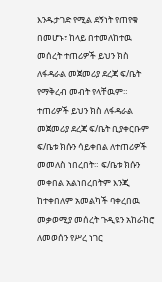እንዱታገድ የሚል ደኝነት የጠየቁ በመሆኑ፣ ከላይ በተመለከተዉ መሰረት ተጠሪዎች ይህን ክስ ለፋዳራል መጀመሪያ ደረጃ ፍ/ቤት የማቅረብ መብት የላቸዉም። ተጠሪዎች ይህን ክስ ለፋዳራል መጀመሪያ ደረጃ ፍ/ቤት ቢያቀርቡም ፍ/ቤቱ ክሱን ሳይቀበል ለተጠሪዎች መመለስ ነበረበት። ፍ/ቤቱ ክሱን መቀበል አልነበረበትም እንጂ ከተቀበለም አመልካች ባቀረበዉ መቃወሚያ መሰረት ጉዲዩን አከራከሮ ለመወሰን የሥረ ነገር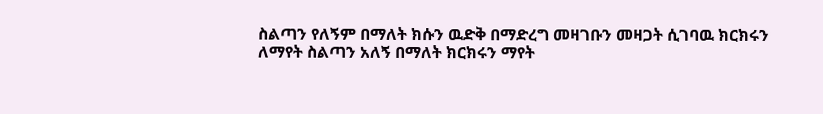ስልጣን የለኝም በማለት ክሱን ዉድቅ በማድረግ መዛገቡን መዛጋት ሲገባዉ ክርክሩን ለማየት ስልጣን አለኝ በማለት ክርክሩን ማየት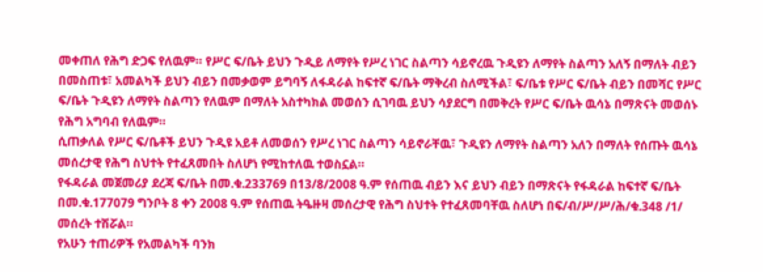መቀጠለ የሕግ ድጋፍ የለዉም። የሥር ፍ/ቤት ይህን ጉዲይ ለማየት የሥረ ነገር ስልጣን ሳይኖረዉ ጉዲዩን ለማየት ስልጣን አለኝ በማለት ብይን በመስጠቱ፣ አመልካች ይህን ብይን በመቃወም ይግባኝ ለፋዳራል ከፍተኛ ፍ/ቤት ማቅረብ ስለሚችል፣ ፍ/ቤቱ የሥር ፍ/ቤት ብይን በመሻር የሥር ፍ/ቤት ጉዲዩን ለማየት ስልጣን የለዉም በማለት አስተካክል መወሰን ሲገባዉ ይህን ሳያደርግ በመቅረት የሥር ፍ/ቤት ዉሳኔ በማጽናት መወሰኑ የሕግ አግባብ የለዉም።
ሲጠቃለል የሥር ፍ/ቤቶች ይህን ጉዲዩ አይቶ ለመወሰን የሥረ ነገር ስልጣን ሳይኖራቸዉ፣ ጉዲዩን ለማየት ስልጣን አለን በማለት የሰጡት ዉሳኔ መሰረታዊ የሕግ ስህተት የተፈጸመበት ስለሆነ የሚከተለዉ ተወስኗል።
የፋዳራል መጀመሪያ ደረጃ ፍ/ቤት በመ.ቁ.233769 በ13/8/2008 ዓ.ም የሰጠዉ ብይን እና ይህን ብይን በማጽናት የፋዳራል ከፍተኛ ፍ/ቤት በመ.ቁ.177079 ግንቦት 8 ቀን 2008 ዓ.ም የሰጠዉ ትዔዙዛ መሰረታዊ የሕግ ስህተት የተፈጸመባቸዉ ስለሆነ በፍ/ብ/ሥ/ሥ/ሕ/ቁ.348 /1/ መሰረት ተሽሯል።
የአሁን ተጠሪዎች የአመልካች ባንክ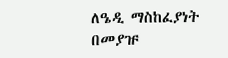ለዔዲ ማስከፈያነት በመያዡ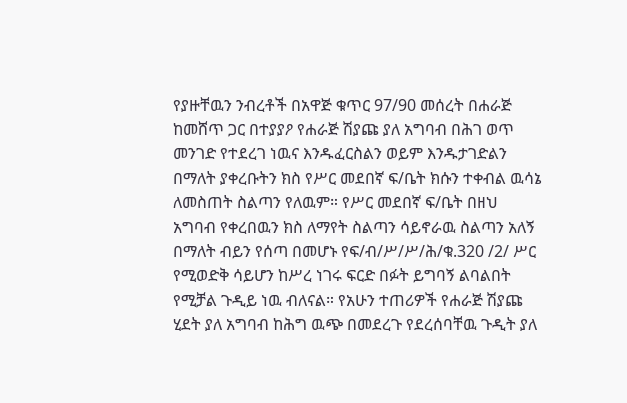የያዙቸዉን ንብረቶች በአዋጅ ቁጥር 97/90 መሰረት በሐራጅ ከመሸጥ ጋር በተያያዖ የሐራጅ ሽያጩ ያለ አግባብ በሕገ ወጥ መንገድ የተደረገ ነዉና እንዱፈርስልን ወይም እንዱታገድልን በማለት ያቀረቡትን ክስ የሥር መደበኛ ፍ/ቤት ክሱን ተቀብል ዉሳኔ ለመስጠት ስልጣን የለዉም። የሥር መደበኛ ፍ/ቤት በዘህ አግባብ የቀረበዉን ክስ ለማየት ስልጣን ሳይኖራዉ ስልጣን አለኝ በማለት ብይን የሰጣ በመሆኑ የፍ/ብ/ሥ/ሥ/ሕ/ቁ.320 /2/ ሥር የሚወድቅ ሳይሆን ከሥረ ነገሩ ፍርድ በፉት ይግባኝ ልባልበት የሚቻል ጉዲይ ነዉ ብለናል። የአሁን ተጠሪዎች የሐራጅ ሽያጩ ሂደት ያለ አግባብ ከሕግ ዉጭ በመደረጉ የደረሰባቸዉ ጉዲት ያለ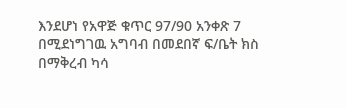እንደሆነ የአዋጅ ቁጥር 97/90 አንቀጽ 7 በሚደነግገዉ አግባብ በመደበኛ ፍ/ቤት ክስ በማቅረብ ካሳ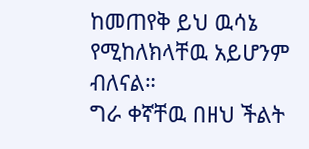ከመጠየቅ ይህ ዉሳኔ የሚከለክላቸዉ አይሆንም ብለናል።
ግራ ቀኛቸዉ በዘህ ችልት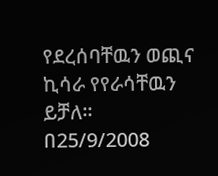የደረሰባቸዉን ወጪና ኪሳራ የየራሳቸዉን ይቻለ።
በ25/9/2008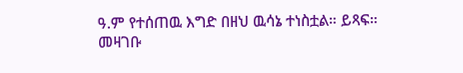ዓ.ም የተሰጠዉ እግድ በዘህ ዉሳኔ ተነስቷል። ይጻፍ።
መዛገቡ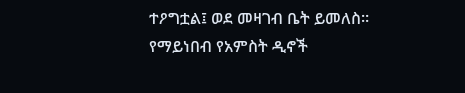ተዖግቷል፤ ወደ መዛገብ ቤት ይመለስ።
የማይነበብ የአምስት ዲኖች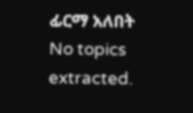ፊርማ አለበት
No topics extracted.